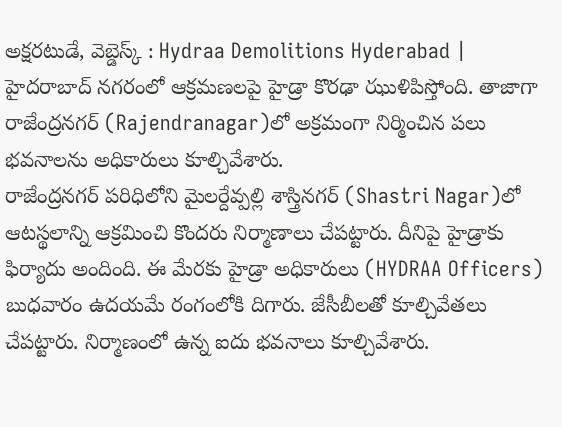అక్షరటుడే, వెబ్డెస్క్ : Hydraa Demolitions Hyderabad | హైదరాబాద్ నగరంలో ఆక్రమణలపై హైడ్రా కొరఢా ఝుళిపిస్తోంది. తాజాగా రాజేంద్రనగర్ (Rajendranagar)లో అక్రమంగా నిర్మించిన పలు భవనాలను అధికారులు కూల్చివేశారు.
రాజేంద్రనగర్ పరిధిలోని మైలర్దేవ్పల్లి శాస్త్రినగర్ (Shastri Nagar)లో ఆటస్థలాన్ని ఆక్రమించి కొందరు నిర్మాణాలు చేపట్టారు. దీనిపై హైడ్రాకు ఫిర్యాదు అందింది. ఈ మేరకు హైడ్రా అధికారులు (HYDRAA Officers) బుధవారం ఉదయమే రంగంలోకి దిగారు. జేసీబీలతో కూల్చివేతలు చేపట్టారు. నిర్మాణంలో ఉన్న ఐదు భవనాలు కూల్చివేశారు.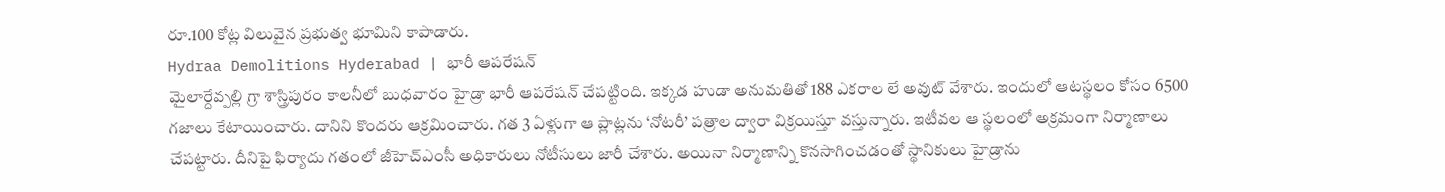రూ.100 కోట్ల విలువైన ప్రభుత్వ భూమిని కాపాడారు.
Hydraa Demolitions Hyderabad | భారీ ఆపరేషన్
మైలార్దేవ్పల్లి గ్రా శాస్త్రిపురం కాలనీలో బుధవారం హైడ్రా భారీ ఆపరేషన్ చేపట్టింది. ఇక్కడ హుడా అనుమతితో 188 ఎకరాల లే అవుట్ వేశారు. ఇందులో ఆటస్థలం కోసం 6500 గజాలు కేటాయించారు. దానిని కొందరు ఆక్రమించారు. గత 3 ఏళ్లుగా ఆ ప్లాట్లను ‘నోటరీ’ పత్రాల ద్వారా విక్రయిస్తూ వస్తున్నారు. ఇటీవల ఆ స్థలంలో అక్రమంగా నిర్మాణాలు చేపట్టారు. దీనిపై ఫిర్యాదు గతంలో జీహెచ్ఎంసీ అధికారులు నోటీసులు జారీ చేశారు. అయినా నిర్మాణాన్ని కొనసాగించడంతో స్థానికులు హైడ్రాను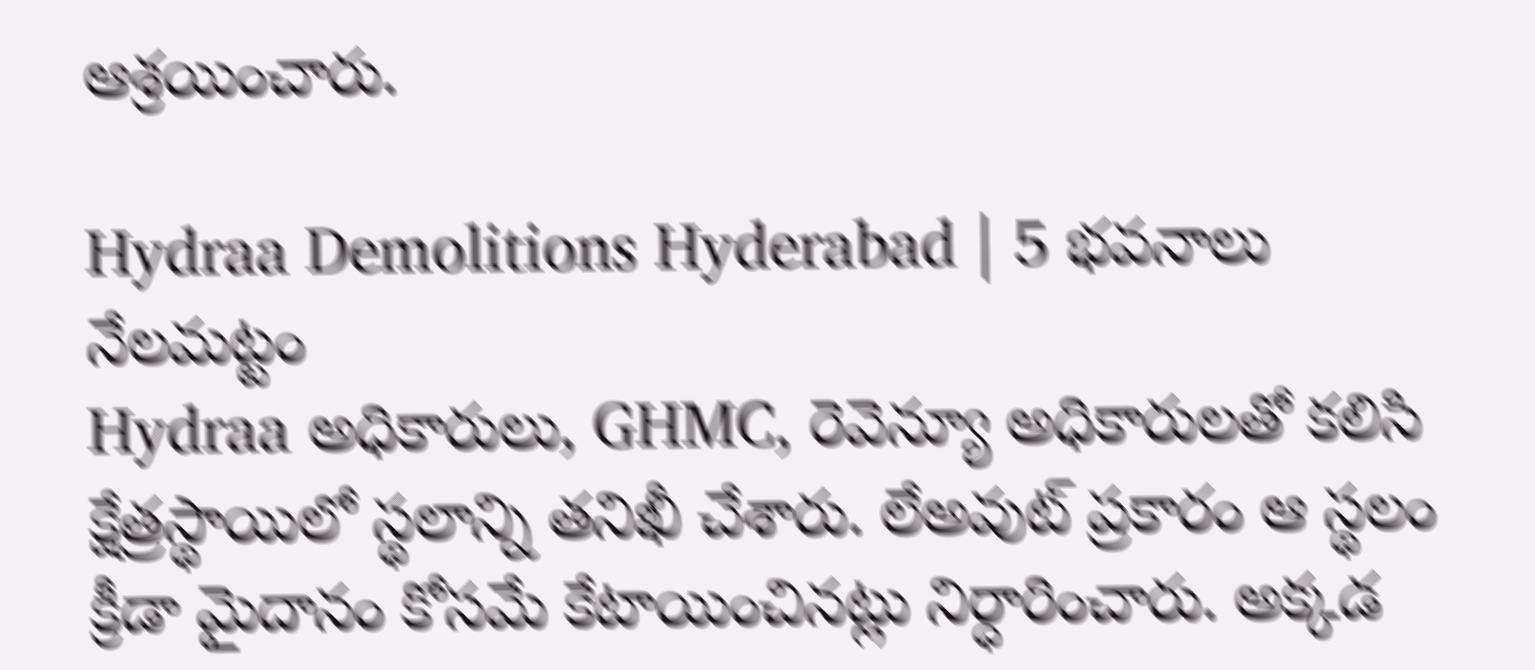ఆశ్రయించారు.

Hydraa Demolitions Hyderabad | 5 భవనాలు నేలమట్టం
Hydraa అధికారులు, GHMC, రెవెన్యూ అధికారులతో కలిసి క్షేత్రస్థాయిలో స్థలాన్ని తనిఖీ చేశారు. లేఅవుట్ ప్రకారం ఆ స్థలం క్రీడా మైదానం కోసమే కేటాయించినట్లు నిర్ధారించారు. అక్కడ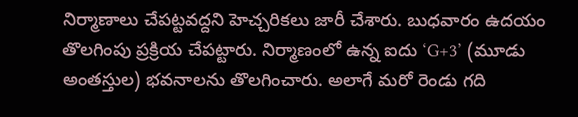నిర్మాణాలు చేపట్టవద్దని హెచ్చరికలు జారీ చేశారు. బుధవారం ఉదయం తొలగింపు ప్రక్రియ చేపట్టారు. నిర్మాణంలో ఉన్న ఐదు ‘G+3’ (మూడు అంతస్తుల) భవనాలను తొలగించారు. అలాగే మరో రెండు గది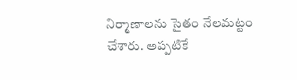నిర్మాణాలను సైతం నేలమట్టం చేశారు. అప్పటికే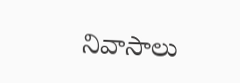నివాసాలు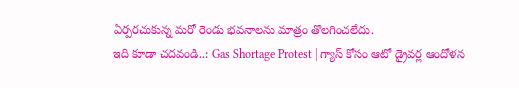ఏర్పరచుకున్న మరో రెండు భవనాలను మాత్రం తొలగించలేదు.
ఇది కూడా చదవండి..: Gas Shortage Protest | గ్యాస్ కోసం ఆటో డ్రైవర్ల ఆందోళన